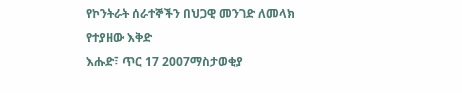የኮንትራት ሰራተኞችን በህጋዊ መንገድ ለመላክ የተያዘው እቅድ
እሑድ፣ ጥር 17 2007ማስታወቂያ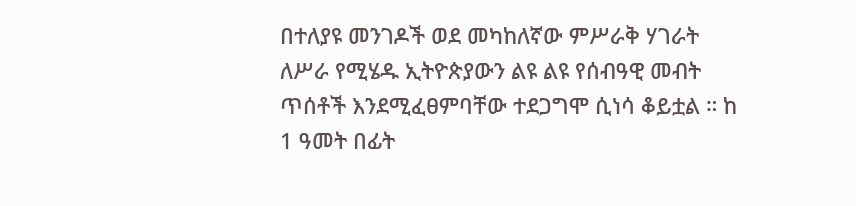በተለያዩ መንገዶች ወደ መካከለኛው ምሥራቅ ሃገራት ለሥራ የሚሄዱ ኢትዮጵያውን ልዩ ልዩ የሰብዓዊ መብት ጥሰቶች እንደሚፈፀምባቸው ተደጋግሞ ሲነሳ ቆይቷል ። ከ 1 ዓመት በፊት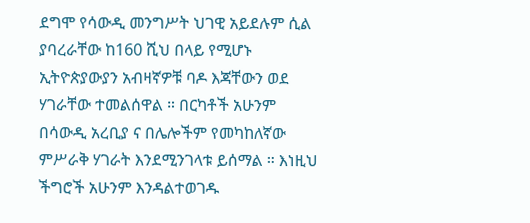ደግሞ የሳውዲ መንግሥት ህገዊ አይደሉም ሲል ያባረራቸው ከ160 ሺህ በላይ የሚሆኑ ኢትዮጵያውያን አብዛኛዎቹ ባዶ እጃቸውን ወደ ሃገራቸው ተመልሰዋል ። በርካቶች አሁንም በሳውዲ አረቢያ ና በሌሎችም የመካከለኛው ምሥራቅ ሃገራት እንደሚንገላቱ ይሰማል ። እነዚህ ችግሮች አሁንም እንዳልተወገዱ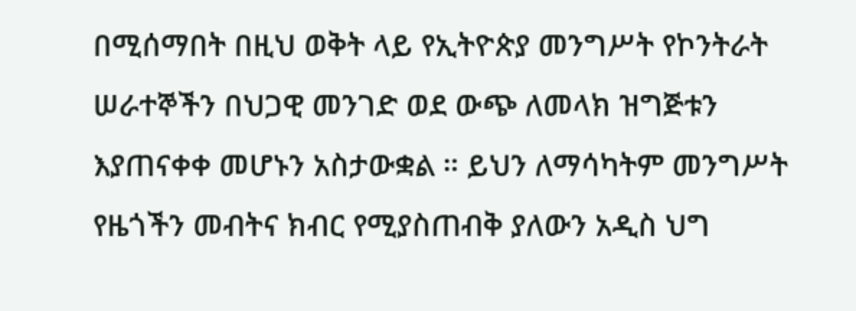በሚሰማበት በዚህ ወቅት ላይ የኢትዮጵያ መንግሥት የኮንትራት ሠራተኞችን በህጋዊ መንገድ ወደ ውጭ ለመላክ ዝግጅቱን እያጠናቀቀ መሆኑን አስታውቋል ። ይህን ለማሳካትም መንግሥት የዜጎችን መብትና ክብር የሚያስጠብቅ ያለውን አዲስ ህግ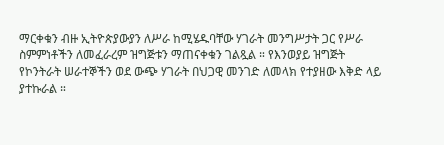ማርቀቁን ብዙ ኢትዮጵያውያን ለሥራ ከሚሄዱባቸው ሃገራት መንግሥታት ጋር የሥራ ስምምነቶችን ለመፈራረም ዝግጅቱን ማጠናቀቁን ገልጿል ። የእንወያይ ዝግጅት የኮንትራት ሠራተኞችን ወደ ውጭ ሃገራት በህጋዊ መንገድ ለመላክ የተያዘው እቅድ ላይ ያተኩራል ።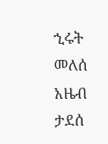ኂሩት መለሰ
አዜብ ታደሰ